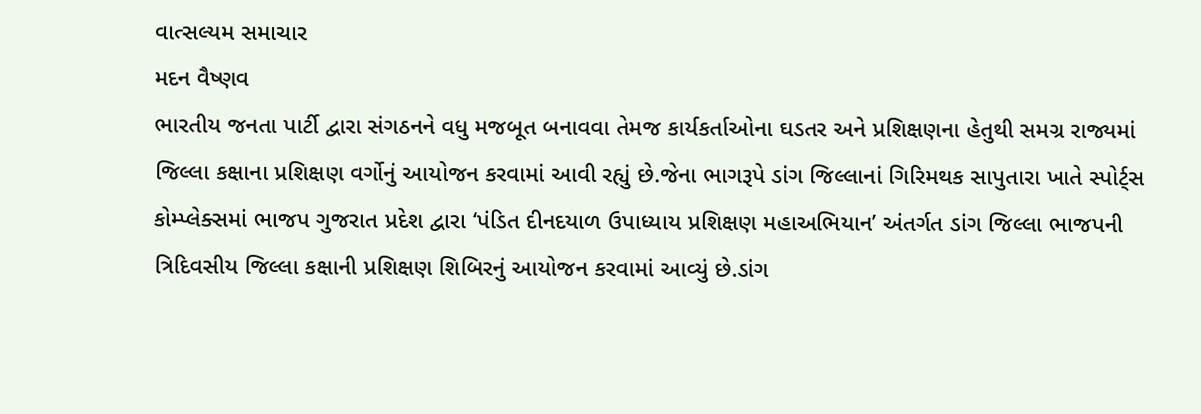વાત્સલ્યમ સમાચાર
મદન વૈષ્ણવ
ભારતીય જનતા પાર્ટી દ્વારા સંગઠનને વધુ મજબૂત બનાવવા તેમજ કાર્યકર્તાઓના ઘડતર અને પ્રશિક્ષણના હેતુથી સમગ્ર રાજ્યમાં જિલ્લા કક્ષાના પ્રશિક્ષણ વર્ગોનું આયોજન કરવામાં આવી રહ્યું છે.જેના ભાગરૂપે ડાંગ જિલ્લાનાં ગિરિમથક સાપુતારા ખાતે સ્પોર્ટ્સ કોમ્પ્લેક્સમાં ભાજપ ગુજરાત પ્રદેશ દ્વારા ‘પંડિત દીનદયાળ ઉપાધ્યાય પ્રશિક્ષણ મહાઅભિયાન’ અંતર્ગત ડાંગ જિલ્લા ભાજપની ત્રિદિવસીય જિલ્લા કક્ષાની પ્રશિક્ષણ શિબિરનું આયોજન કરવામાં આવ્યું છે.ડાંગ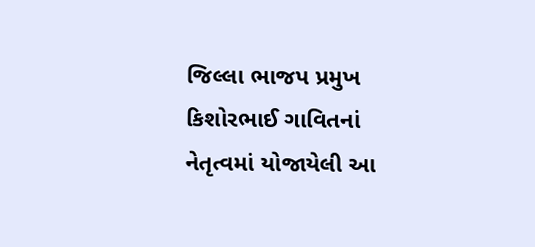જિલ્લા ભાજપ પ્રમુખ કિશોરભાઈ ગાવિતનાં નેતૃત્વમાં યોજાયેલી આ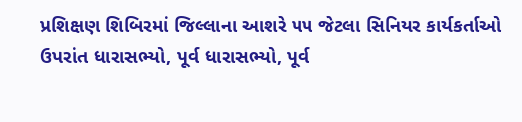પ્રશિક્ષણ શિબિરમાં જિલ્લાના આશરે ૫૫ જેટલા સિનિયર કાર્યકર્તાઓ ઉપરાંત ધારાસભ્યો, પૂર્વ ધારાસભ્યો, પૂર્વ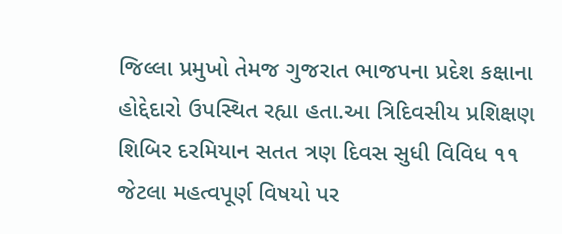જિલ્લા પ્રમુખો તેમજ ગુજરાત ભાજપના પ્રદેશ કક્ષાના હોદ્દેદારો ઉપસ્થિત રહ્યા હતા.આ ત્રિદિવસીય પ્રશિક્ષણ શિબિર દરમિયાન સતત ત્રણ દિવસ સુધી વિવિધ ૧૧ જેટલા મહત્વપૂર્ણ વિષયો પર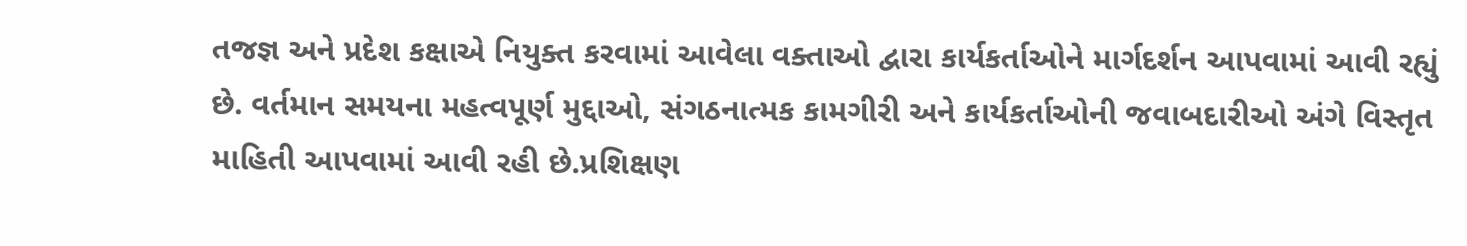તજજ્ઞ અને પ્રદેશ કક્ષાએ નિયુક્ત કરવામાં આવેલા વક્તાઓ દ્વારા કાર્યકર્તાઓને માર્ગદર્શન આપવામાં આવી રહ્યું છે. વર્તમાન સમયના મહત્વપૂર્ણ મુદ્દાઓ, સંગઠનાત્મક કામગીરી અને કાર્યકર્તાઓની જવાબદારીઓ અંગે વિસ્તૃત માહિતી આપવામાં આવી રહી છે.પ્રશિક્ષણ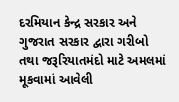દરમિયાન કેન્દ્ર સરકાર અને ગુજરાત સરકાર દ્વારા ગરીબો તથા જરૂરિયાતમંદો માટે અમલમાં મૂકવામાં આવેલી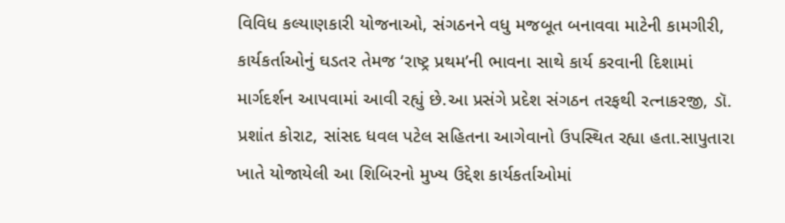વિવિધ કલ્યાણકારી યોજનાઓ, સંગઠનને વધુ મજબૂત બનાવવા માટેની કામગીરી, કાર્યકર્તાઓનું ઘડતર તેમજ ‘રાષ્ટ્ર પ્રથમ’ની ભાવના સાથે કાર્ય કરવાની દિશામાં માર્ગદર્શન આપવામાં આવી રહ્યું છે.આ પ્રસંગે પ્રદેશ સંગઠન તરફથી રત્નાકરજી, ડૉ. પ્રશાંત કોરાટ, સાંસદ ધવલ પટેલ સહિતના આગેવાનો ઉપસ્થિત રહ્યા હતા.સાપુતારા ખાતે યોજાયેલી આ શિબિરનો મુખ્ય ઉદ્દેશ કાર્યકર્તાઓમાં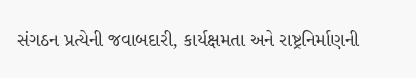સંગઠન પ્રત્યેની જવાબદારી, કાર્યક્ષમતા અને રાષ્ટ્રનિર્માણની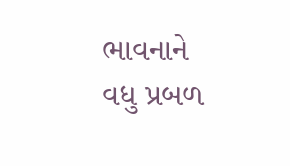ભાવનાને વધુ પ્રબળ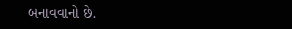બનાવવાનો છે.